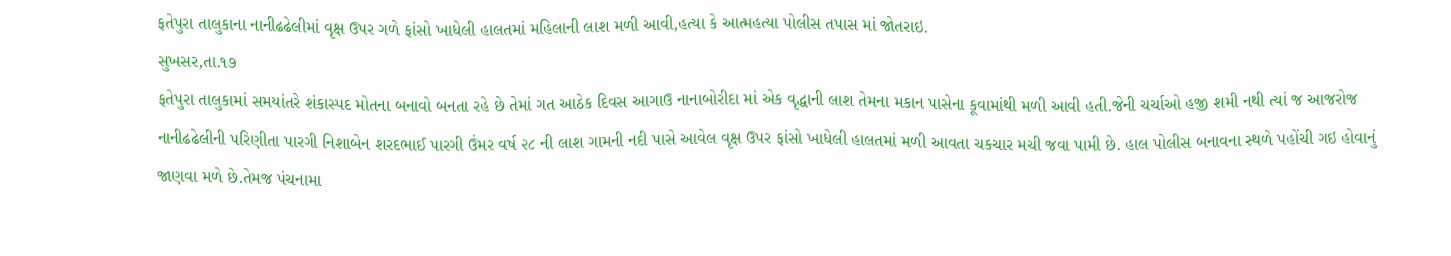ફતેપુરા તાલુકાના નાનીઢઢેલીમાં વૃક્ષ ઉપર ગળે ફાંસો ખાધેલી હાલતમાં મહિલાની લાશ મળી આવી,હત્યા કે આત્મહત્યા પોલીસ તપાસ માં જોતરાઇ.
સુખસર,તા.૧૭
ફતેપુરા તાલુકામાં સમયાંતરે શંકાસ્પદ મોતના બનાવો બનતા રહે છે તેમાં ગત આઠેક દિવસ આગાઉ નાનાબોરીદા માં એક વૃદ્ધાની લાશ તેમના મકાન પાસેના કૂવામાંથી મળી આવી હતી.જેની ચર્ચાઓ હજી શમી નથી ત્યાં જ આજરોજ
નાનીઢઢેલીની પરિણીતા પારગી નિશાબેન શરદભાઈ પારગી ઉંમર વર્ષ ૨૮ ની લાશ ગામની નદી પાસે આવેલ વૃક્ષ ઉપર ફાંસો ખાધેલી હાલતમાં મળી આવતા ચકચાર મચી જવા પામી છે. હાલ પોલીસ બનાવના સ્થળે પહોંચી ગઇ હોવાનું જાણવા મળે છે.તેમજ પંચનામા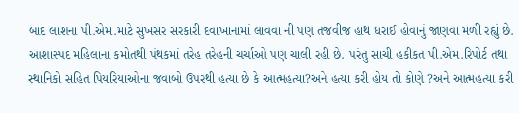બાદ લાશના પી.એમ.માટે સુખસર સરકારી દવાખાનામાં લાવવા ની પણ તજવીજ હાથ ધરાઈ હોવાનું જાણવા મળી રહ્યું છે. આશાસ્પદ મહિલાના કમોતથી પંથકમાં તરેહ તરેહની ચર્ચાઓ પણ ચાલી રહી છે. પરંતુ સાચી હકીકત પી.એમ.રિપોર્ટ તથા સ્થાનિકો સહિત પિયરિયાઓના જવાબો ઉપરથી હત્યા છે કે આત્મહત્યા?અને હત્યા કરી હોય તો કોણે ?અને આત્મહત્યા કરી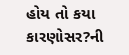હોય તો કયા કારણોસર?ની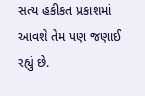સત્ય હકીકત પ્રકાશમાં આવશે તેમ પણ જણાઈ રહ્યું છે.